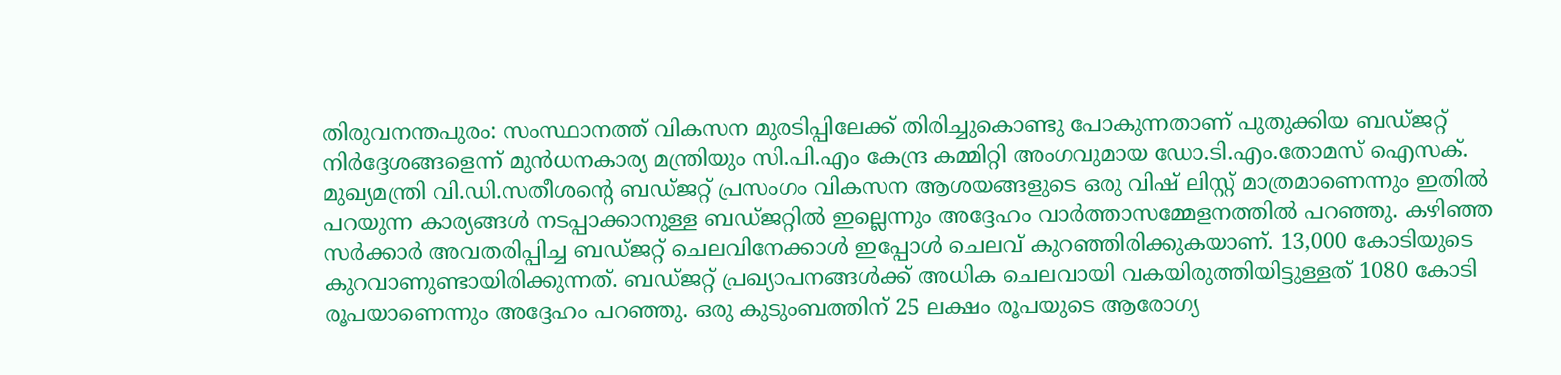തിരുവനന്തപുരം: സംസ്ഥാനത്ത് വികസന മുരടിപ്പിലേക്ക് തിരിച്ചുകൊണ്ടു പോകുന്നതാണ് പുതുക്കിയ ബഡ്ജറ്റ് നിർദ്ദേശങ്ങളെന്ന് മുൻധനകാര്യ മന്ത്രിയും സി.പി.എം കേന്ദ്ര കമ്മിറ്റി അംഗവുമായ ഡോ.ടി.എം.തോമസ് ഐസക്. മുഖ്യമന്ത്രി വി.ഡി.സതീശന്റെ ബഡ്ജറ്റ് പ്രസംഗം വികസന ആശയങ്ങളുടെ ഒരു വിഷ് ലിസ്റ്റ് മാത്രമാണെന്നും ഇതിൽ പറയുന്ന കാര്യങ്ങൾ നടപ്പാക്കാനുള്ള ബഡ്ജറ്റിൽ ഇല്ലെന്നും അദ്ദേഹം വാർത്താസമ്മേളനത്തിൽ പറഞ്ഞു. കഴിഞ്ഞ സർക്കാർ അവതരിപ്പിച്ച ബഡ്ജറ്റ് ചെലവിനേക്കാൾ ഇപ്പോൾ ചെലവ് കുറഞ്ഞിരിക്കുകയാണ്. 13,000 കോടിയുടെ കുറവാണുണ്ടായിരിക്കുന്നത്. ബഡ്ജറ്റ് പ്രഖ്യാപനങ്ങൾക്ക് അധിക ചെലവായി വകയിരുത്തിയിട്ടുള്ളത് 1080 കോടി രൂപയാണെന്നും അദ്ദേഹം പറഞ്ഞു. ഒരു കുടുംബത്തിന് 25 ലക്ഷം രൂപയുടെ ആരോഗ്യ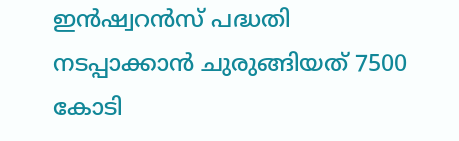ഇൻഷ്വറൻസ് പദ്ധതി നടപ്പാക്കാൻ ചുരുങ്ങിയത് 7500 കോടി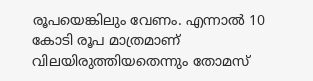രൂപയെങ്കിലും വേണം. എന്നാൽ 10 കോടി രൂപ മാത്രമാണ് വിലയിരുത്തിയതെന്നും തോമസ്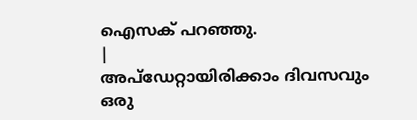ഐസക് പറഞ്ഞു.
|
അപ്ഡേറ്റായിരിക്കാം ദിവസവും
ഒരു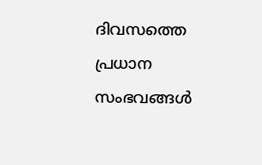ദിവസത്തെ പ്രധാന സംഭവങ്ങൾ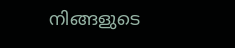നിങ്ങളുടെ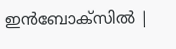ഇൻബോക്സിൽ |